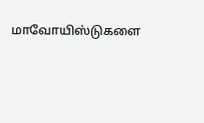மாவோயிஸ்டுகளை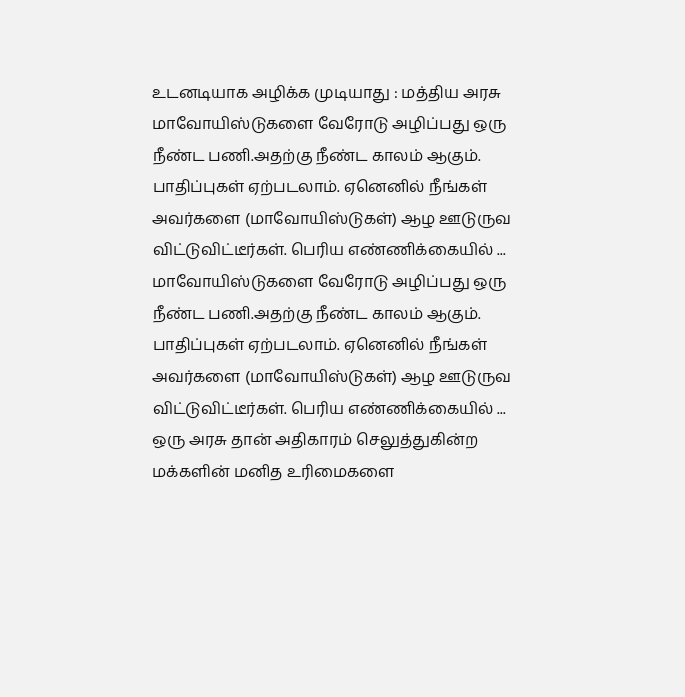உடனடியாக அழிக்க முடியாது : மத்திய அரசு
மாவோயிஸ்டுகளை வேரோடு அழிப்பது ஒரு நீண்ட பணி.அதற்கு நீண்ட காலம் ஆகும். பாதிப்புகள் ஏற்படலாம். ஏனெனில் நீங்கள் அவர்களை (மாவோயிஸ்டுகள்) ஆழ ஊடுருவ விட்டுவிட்டீர்கள். பெரிய எண்ணிக்கையில் ...
மாவோயிஸ்டுகளை வேரோடு அழிப்பது ஒரு நீண்ட பணி.அதற்கு நீண்ட காலம் ஆகும். பாதிப்புகள் ஏற்படலாம். ஏனெனில் நீங்கள் அவர்களை (மாவோயிஸ்டுகள்) ஆழ ஊடுருவ விட்டுவிட்டீர்கள். பெரிய எண்ணிக்கையில் ...
ஒரு அரசு தான் அதிகாரம் செலுத்துகின்ற மக்களின் மனித உரிமைகளை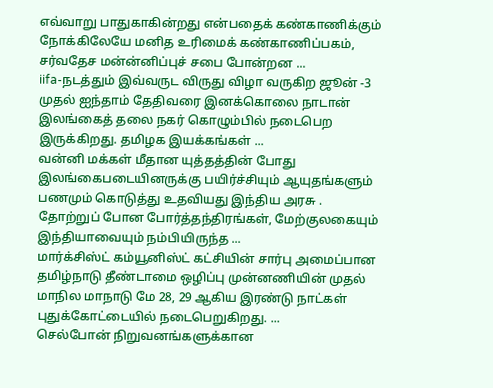எவ்வாறு பாதுகாகின்றது என்பதைக் கண்காணிக்கும் நோக்கிலேயே மனித உரிமைக் கண்காணிப்பகம், சர்வதேச மன்ன்னிப்புச் சபை போன்றன ...
iifa-நடத்தும் இவ்வருட விருது விழா வருகிற ஜூன் -3 முதல் ஐந்தாம் தேதிவரை இனக்கொலை நாடான் இலங்கைத் தலை நகர் கொழும்பில் நடைபெற இருக்கிறது. தமிழக இயக்கங்கள் ...
வன்னி மக்கள் மீதான யுத்தத்தின் போது இலங்கைபடையினருக்கு பயிர்ச்சியும் ஆயுதங்களும் பணமும் கொடுத்து உதவியது இந்திய அரசு . தோற்றுப் போன போர்த்தந்திரங்கள், மேற்குலகையும் இந்தியாவையும் நம்பியிருந்த ...
மார்க்சிஸ்ட் கம்யூனிஸ்ட் கட்சியின் சார்பு அமைப்பான தமிழ்நாடு தீண்டாமை ஒழிப்பு முன்னணியின் முதல் மாநில மாநாடு மே 28, 29 ஆகிய இரண்டு நாட்கள் புதுக்கோட்டையில் நடைபெறுகிறது. ...
செல்போன் நிறுவனங்களுக்கான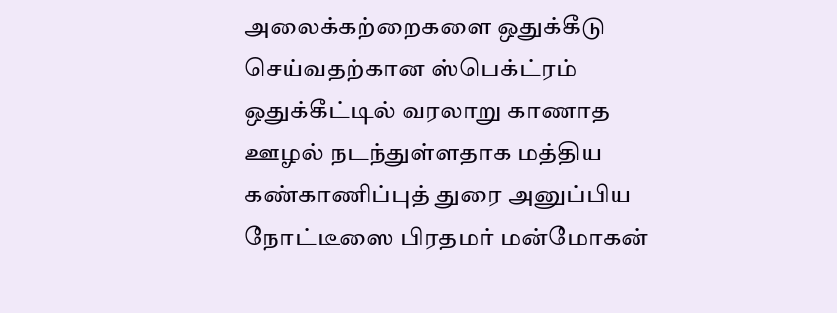அலைக்கற்றைகளை ஒதுக்கீடு செய்வதற்கான ஸ்பெக்ட்ரம் ஒதுக்கீட்டில் வரலாறு காணாத ஊழல் நடந்துள்ளதாக மத்திய கண்காணிப்புத் துரை அனுப்பிய நோட்டீஸை பிரதமர் மன்மோகன்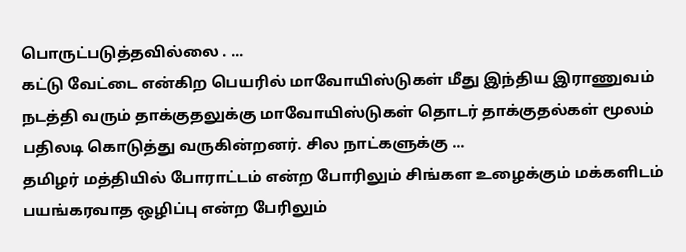பொருட்படுத்தவில்லை . ...
கட்டு வேட்டை என்கிற பெயரில் மாவோயிஸ்டுகள் மீது இந்திய இராணுவம் நடத்தி வரும் தாக்குதலுக்கு மாவோயிஸ்டுகள் தொடர் தாக்குதல்கள் மூலம் பதிலடி கொடுத்து வருகின்றனர். சில நாட்களுக்கு ...
தமிழர் மத்தியில் போராட்டம் என்ற போரிலும் சிங்கள உழைக்கும் மக்களிடம் பயங்கரவாத ஒழிப்பு என்ற பேரிலும்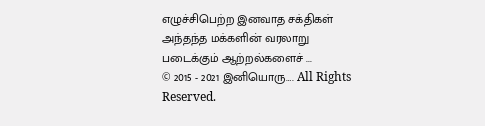எழுச்சிபெற்ற இனவாத சக்திகள் அந்தந்த மக்களின் வரலாறு படைக்கும் ஆற்றல்களைச் ...
© 2015 - 2021 இனியொரு…. All Rights Reserved.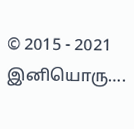© 2015 - 2021 இனியொரு….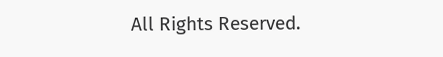All Rights Reserved.